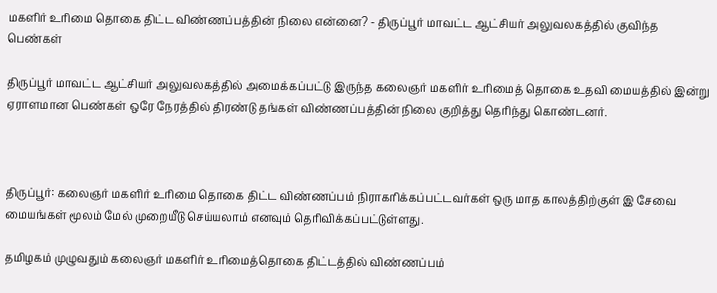மகளிர் உரிமை தொகை திட்ட விண்ணப்பத்தின் நிலை என்னை? - திருப்பூர் மாவட்ட ஆட்சியர் அலுவலகத்தில் குவிந்த பெண்கள்

திருப்பூர் மாவட்ட ஆட்சியர் அலுவலகத்தில் அமைக்கப்பட்டு இருந்த கலைஞர் மகளிர் உரிமைத் தொகை உதவி மையத்தில் இன்று ஏராளமான பெண்கள் ஒரே நேரத்தில் திரண்டு தங்கள் விண்ணப்பத்தின் நிலை குறித்து தெரிந்து கொண்டனர்.



திருப்பூர்: கலைஞர் மகளிர் உரிமை தொகை திட்ட விண்ணப்பம் நிராகரிக்கப்பட்டவர்கள் ஒரு மாத காலத்திற்குள் இ சேவை மையங்கள் மூலம் மேல் முறையீடு செய்யலாம் எனவும் தெரிவிக்கப்பட்டுள்ளது.

தமிழகம் முழுவதும் கலைஞர் மகளிர் உரிமைத்தொகை திட்டத்தில் விண்ணப்பம்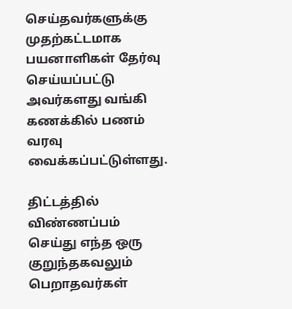செய்தவர்களுக்கு முதற்கட்டமாக பயனாளிகள் தேர்வு செய்யப்பட்டு அவர்களது வங்கி கணக்கில் பணம் வரவு வைக்கப்பட்டுள்ளது.

திட்டத்தில் விண்ணப்பம் செய்து எந்த ஒரு குறுந்தகவலும் பெறாதவர்கள்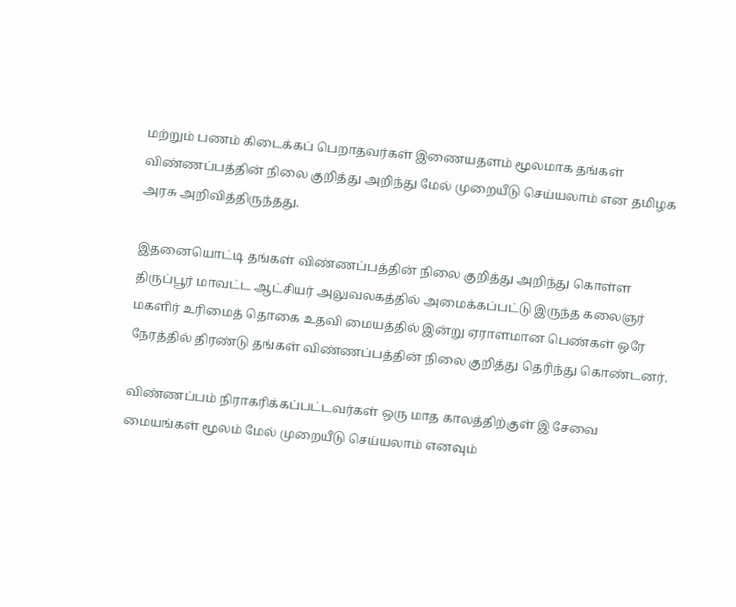மற்றும் பணம் கிடைக்கப் பெறாதவர்கள் இணையதளம் மூலமாக தங்கள் விண்ணப்பத்தின் நிலை குறித்து அறிந்து மேல் முறையீடு செய்யலாம் என தமிழக அரசு அறிவித்திருந்தது.

இதனையொட்டி தங்கள் விண்ணப்பத்தின் நிலை குறித்து அறிந்து கொள்ள திருப்பூர் மாவட்ட ஆட்சியர் அலுவலகத்தில் அமைக்கப்பட்டு இருந்த கலைஞர் மகளிர் உரிமைத் தொகை உதவி மையத்தில் இன்று ஏராளமான பெண்கள் ஒரே நேரத்தில் திரண்டு தங்கள் விண்ணப்பத்தின் நிலை குறித்து தெரிந்து கொண்டனர்.

விண்ணப்பம் நிராகரிக்கப்பட்டவர்கள் ஒரு மாத காலத்திற்குள் இ சேவை மையங்கள் மூலம் மேல் முறையீடு செய்யலாம் எனவும்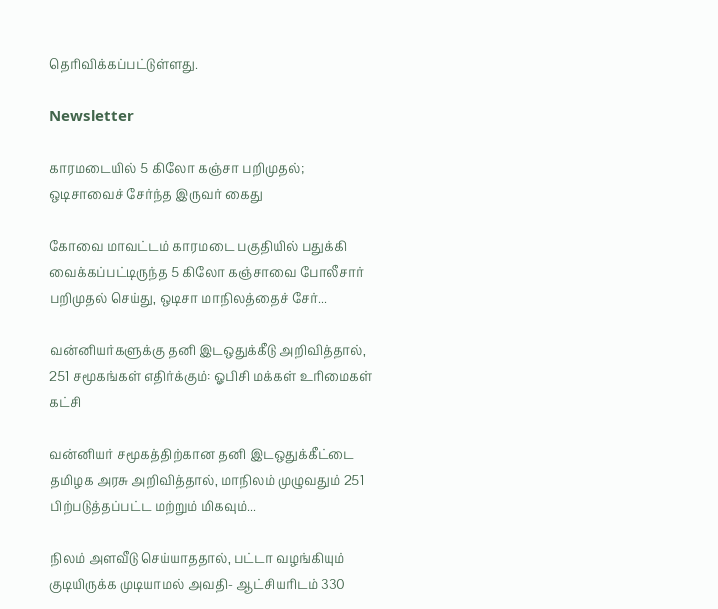தெரிவிக்கப்பட்டுள்ளது.

Newsletter

காரமடையில் 5 கிலோ கஞ்சா பறிமுதல்; ஒடிசாவைச் சேர்ந்த இருவர் கைது

கோவை மாவட்டம் காரமடை பகுதியில் பதுக்கி வைக்கப்பட்டிருந்த 5 கிலோ கஞ்சாவை போலீசார் பறிமுதல் செய்து, ஒடிசா மாநிலத்தைச் சேர்...

வன்னியர்களுக்கு தனி இடஒதுக்கீடு அறிவித்தால், 251 சமூகங்கள் எதிர்க்கும்: ஓபிசி மக்கள் உரிமைகள் கட்சி

வன்னியர் சமூகத்திற்கான தனி இடஒதுக்கீட்டை தமிழக அரசு அறிவித்தால், மாநிலம் முழுவதும் 251 பிற்படுத்தப்பட்ட மற்றும் மிகவும்...

நிலம் அளவீடு செய்யாததால், பட்டா வழங்கியும் குடியிருக்க முடியாமல் அவதி- ஆட்சியரிடம் 330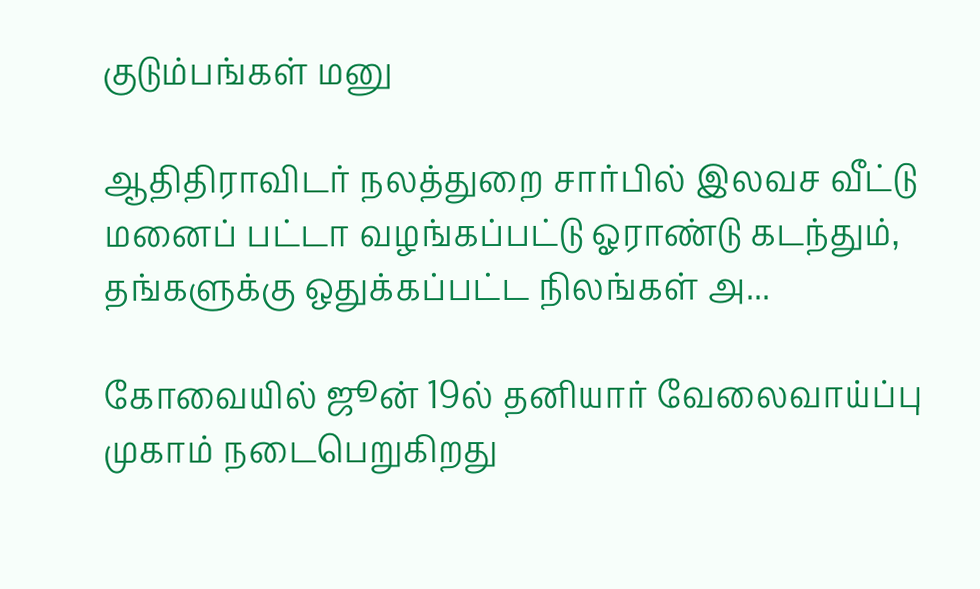குடும்பங்கள் மனு

ஆதிதிராவிடர் நலத்துறை சார்பில் இலவச வீட்டு மனைப் பட்டா வழங்கப்பட்டு ஓராண்டு கடந்தும், தங்களுக்கு ஒதுக்கப்பட்ட நிலங்கள் அ...

கோவையில் ஜூன் 19ல் தனியார் வேலைவாய்ப்பு முகாம் நடைபெறுகிறது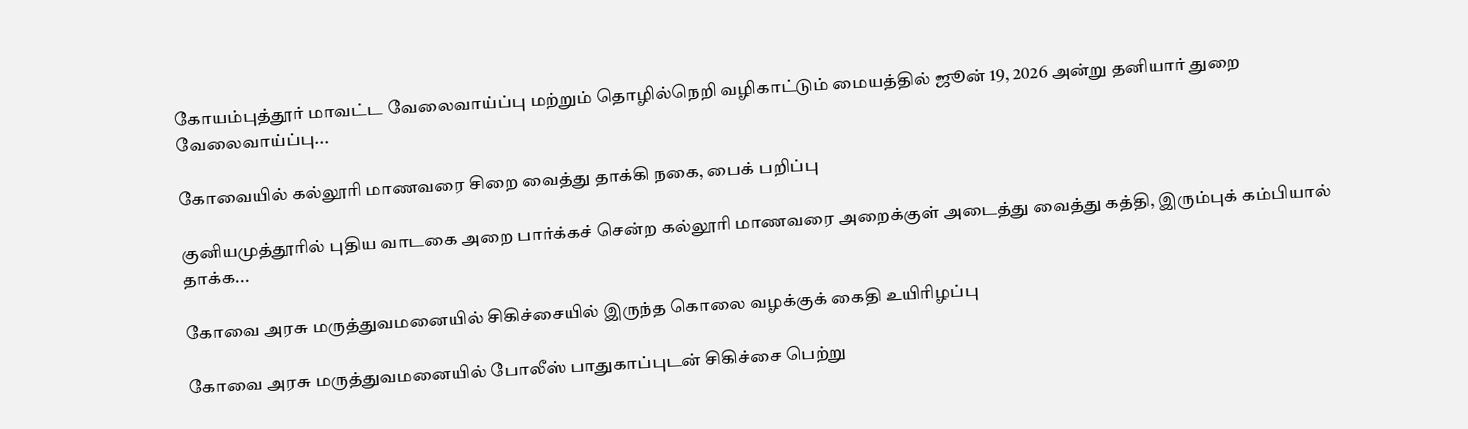கோயம்புத்தூர் மாவட்ட வேலைவாய்ப்பு மற்றும் தொழில்நெறி வழிகாட்டும் மையத்தில் ஜூன் 19, 2026 அன்று தனியார் துறை வேலைவாய்ப்பு...

கோவையில் கல்லூரி மாணவரை சிறை வைத்து தாக்கி நகை, பைக் பறிப்பு

குனியமுத்தூரில் புதிய வாடகை அறை பார்க்கச் சென்ற கல்லூரி மாணவரை அறைக்குள் அடைத்து வைத்து கத்தி, இரும்புக் கம்பியால் தாக்க...

கோவை அரசு மருத்துவமனையில் சிகிச்சையில் இருந்த கொலை வழக்குக் கைதி உயிரிழப்பு

கோவை அரசு மருத்துவமனையில் போலீஸ் பாதுகாப்புடன் சிகிச்சை பெற்று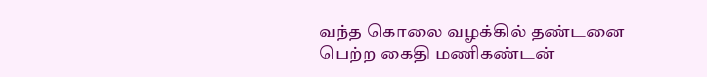வந்த கொலை வழக்கில் தண்டனை பெற்ற கைதி மணிகண்டன்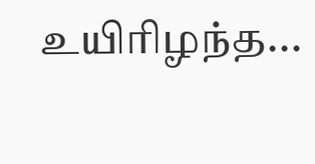உயிரிழந்த...